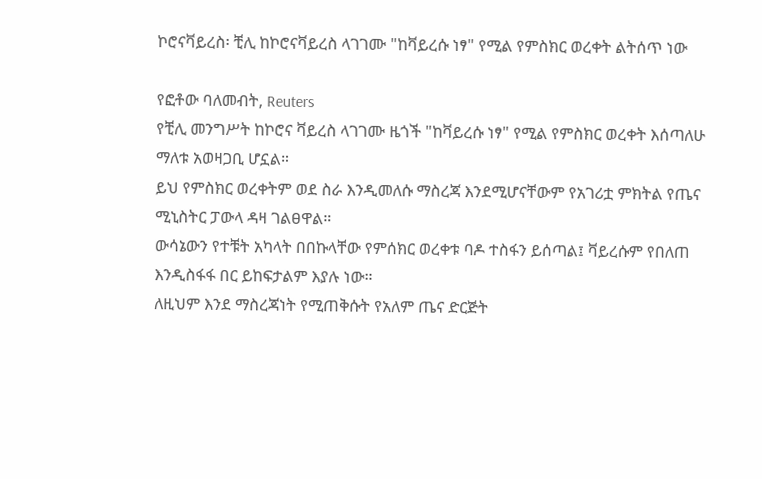ኮሮናቫይረስ፡ ቺሊ ከኮሮናቫይረስ ላገገሙ "ከቫይረሱ ነፃ" የሚል የምስክር ወረቀት ልትሰጥ ነው

የፎቶው ባለመብት, Reuters
የቺሊ መንግሥት ከኮሮና ቫይረስ ላገገሙ ዜጎች "ከቫይረሱ ነፃ" የሚል የምስክር ወረቀት እሰጣለሁ ማለቱ አወዛጋቢ ሆኗል።
ይህ የምስክር ወረቀትም ወደ ስራ እንዲመለሱ ማስረጃ እንደሚሆናቸውም የአገሪቷ ምክትል የጤና ሚኒስትር ፓውላ ዳዛ ገልፀዋል።
ውሳኔውን የተቹት አካላት በበኩላቸው የምሰክር ወረቀቱ ባዶ ተስፋን ይሰጣል፤ ቫይረሱም የበለጠ እንዲስፋፋ በር ይከፍታልም እያሉ ነው።
ለዚህም እንደ ማስረጃነት የሚጠቅሱት የአለም ጤና ድርጅት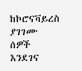ከኮሮናቫይረስ ያገገሙ ሰዎች እንደገና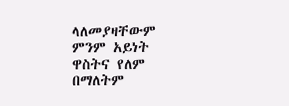ላለመያዛቸውም ምንም አይነት ዋስትና የለም በማለትም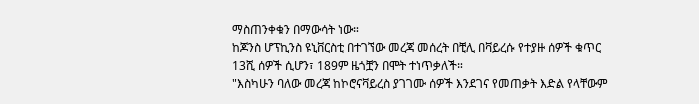ማስጠንቀቁን በማውሳት ነው።
ከጆንስ ሆፕኪንስ ዩኒቨርስቲ በተገኘው መረጃ መሰረት በቺሊ በቫይረሱ የተያዙ ሰዎች ቁጥር 13ሺ ሰዎች ሲሆን፣ 189ም ዜጎቿን በሞት ተነጥቃለች።
"እስካሁን ባለው መረጃ ከኮሮናቫይረስ ያገገሙ ሰዎች እንደገና የመጠቃት እድል የላቸውም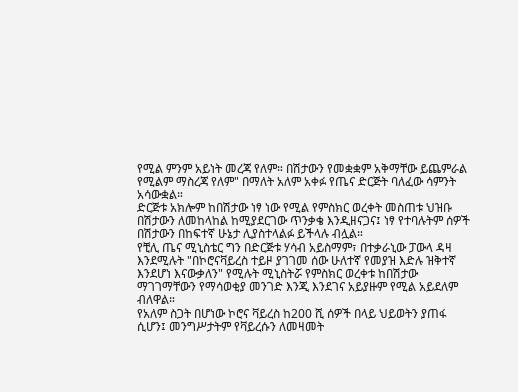የሚል ምንም አይነት መረጃ የለም። በሽታውን የመቋቋም አቅማቸው ይጨምራል የሚልም ማስረጃ የለም" በማለት አለም አቀፉ የጤና ድርጅት ባለፈው ሳምንት አሳውቋል።
ድርጅቱ አክሎም ከበሽታው ነፃ ነው የሚል የምስክር ወረቀት መስጠቱ ህዝቡ በሽታውን ለመከላከል ከሚያደርገው ጥንቃቄ እንዲዘናጋና፤ ነፃ የተባሉትም ሰዎች በሽታውን በከፍተኛ ሁኔታ ሊያስተላልፉ ይችላሉ ብሏል።
የቺሊ ጤና ሚኒስቴር ግን በድርጅቱ ሃሳብ አይስማም፣ በተቃራኒው ፓውላ ዳዛ እንደሚሉት "በኮሮናቫይረስ ተይዞ ያገገመ ሰው ሁለተኛ የመያዝ እድሉ ዝቅተኛ እንደሆነ እናውቃለን" የሚሉት ሚኒስትሯ የምስክር ወረቀቱ ከበሽታው ማገገማቸውን የማሳወቂያ መንገድ እንጂ እንደገና አይያዙም የሚል አይደለም ብለዋል።
የአለም ስጋት በሆነው ኮሮና ቫይረስ ከ200 ሺ ሰዎች በላይ ህይወትን ያጠፋ ሲሆን፤ መንግሥታትም የቫይረሱን ለመዛመት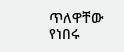ጥለዋቸው የነበሩ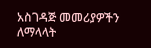አስገዳጅ መመሪያዎችን ለማላላት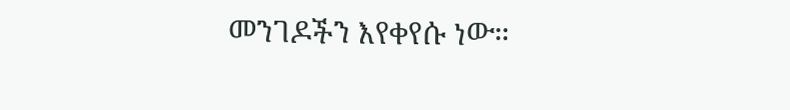መንገዶችን እየቀየሱ ነው።